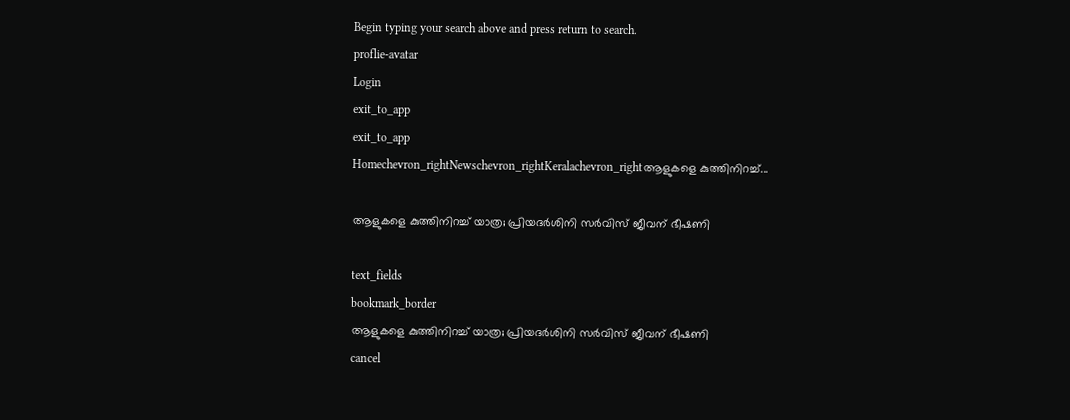Begin typing your search above and press return to search.
proflie-avatar
Login
exit_to_app
exit_to_app
Homechevron_rightNewschevron_rightKeralachevron_rightആളുകളെ കുത്തിനിറച്ച്...

ആളുകളെ കുത്തിനിറച്ച് യാത്ര; പ്രിയദർശിനി സർവിസ് ജീവന് ഭീഷണി

text_fields
bookmark_border
ആളുകളെ കുത്തിനിറച്ച് യാത്ര; പ്രിയദർശിനി സർവിസ് ജീവന് ഭീഷണി
cancel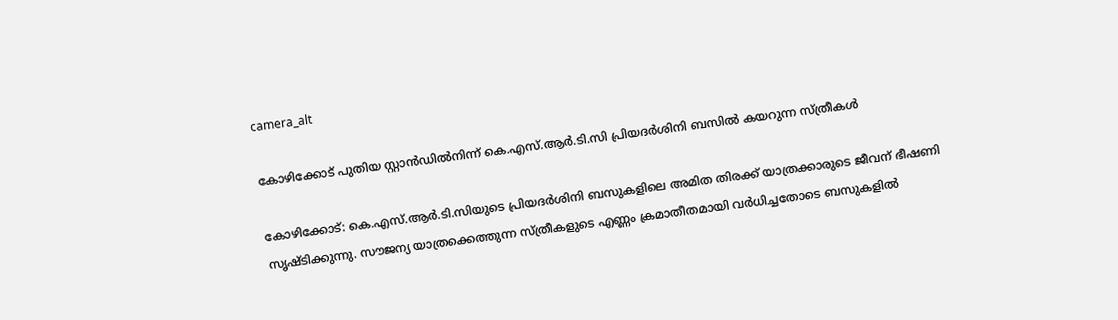camera_alt

കോഴിക്കോട് പുതിയ സ്റ്റാൻഡിൽനിന്ന് കെ.എസ്.ആർ.ടി.സി പ്രിയദർശിനി ബസിൽ കയറുന്ന സ്ത്രീകൾ

കോഴിക്കോട്: കെ.എസ്.ആർ.ടി.സിയുടെ പ്രിയദർശിനി ബസുകളിലെ അമിത തിരക്ക് യാത്രക്കാരുടെ ജീവന് ഭീഷണി സൃഷ്ടിക്കുന്നു. സൗജന്യ യാത്രക്കെത്തുന്ന സ്ത്രീകളുടെ എണ്ണം ക്രമാതീതമായി വർധിച്ചതോടെ ബസുകളിൽ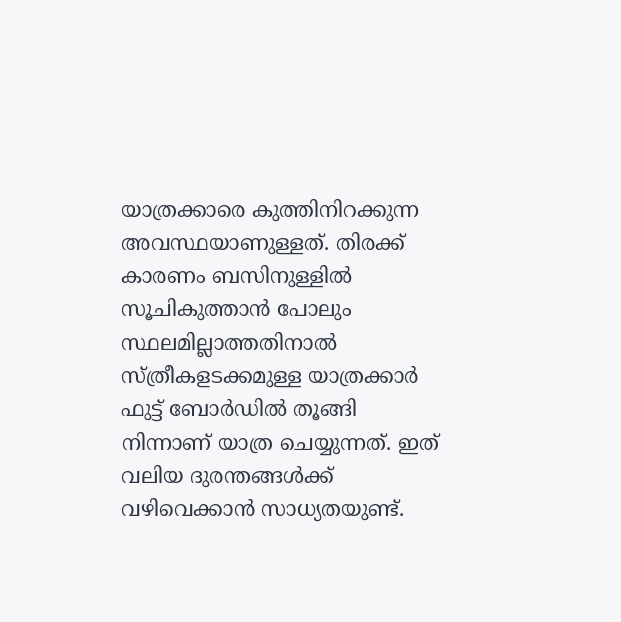യാത്രക്കാരെ കുത്തിനിറക്കുന്ന അവസ്ഥയാണുള്ളത്. തിരക്ക് കാരണം ബസിനുള്ളിൽ സൂചികുത്താൻ പോലും സ്ഥലമില്ലാത്തതിനാൽ സ്ത്രീകളടക്കമുള്ള യാത്രക്കാർ ഫുട്ട് ബോർഡിൽ തൂങ്ങി നിന്നാണ് യാത്ര ചെയ്യുന്നത്. ഇത് വലിയ ദുരന്തങ്ങൾക്ക് വഴിവെക്കാൻ സാധ്യതയുണ്ട്.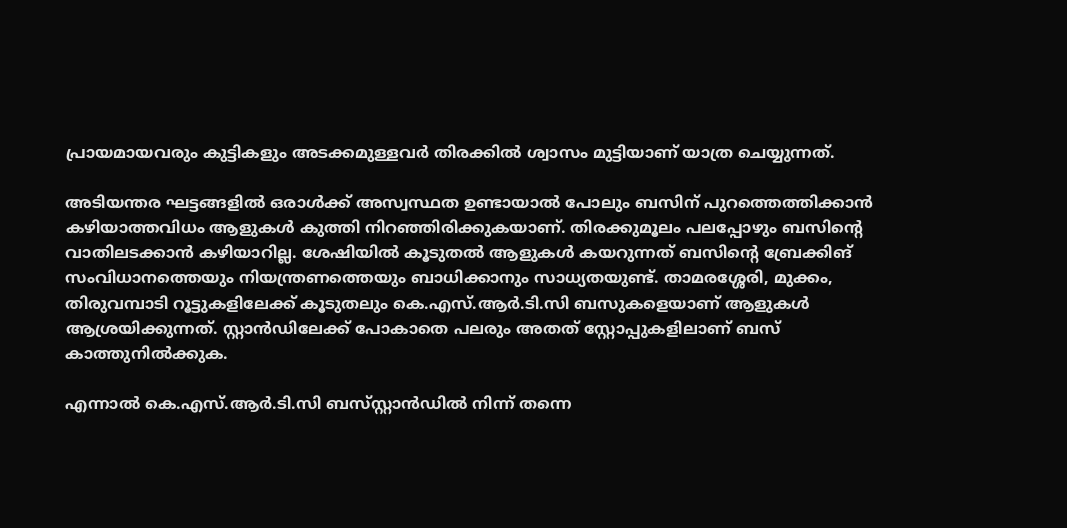പ്രായമായവരും കുട്ടികളും അടക്കമുള്ളവർ തിരക്കിൽ ശ്വാസം മുട്ടിയാണ് യാത്ര ചെയ്യുന്നത്.

അടിയന്തര ഘട്ടങ്ങളിൽ ഒരാൾക്ക് അസ്വസ്ഥത ഉണ്ടായാൽ പോലും ബസിന് പുറത്തെത്തിക്കാൻ കഴിയാത്തവിധം ആളുകൾ കുത്തി നിറഞ്ഞിരിക്കുകയാണ്. തിരക്കുമൂലം പലപ്പോഴും ബസിന്റെ വാതിലടക്കാൻ കഴിയാറില്ല. ശേഷിയിൽ കൂടുതൽ ആളുകൾ കയറുന്നത് ബസിന്റെ ബ്രേക്കിങ് സംവിധാനത്തെയും നിയന്ത്രണത്തെയും ബാധിക്കാനും സാധ്യതയുണ്ട്. താമരശ്ശേരി, മുക്കം, തിരുവമ്പാടി റൂട്ടുകളിലേക്ക് കൂടുതലും കെ.എസ്.ആർ.ടി.സി ബസുകളെയാണ് ആളുകൾ ആശ്രയിക്കുന്നത്. സ്റ്റാൻഡിലേക്ക് പോകാതെ പലരും അതത് സ്റ്റോപ്പുകളിലാണ് ബസ് കാത്തുനിൽക്കുക.

എന്നാൽ കെ.എസ്.ആർ.ടി.സി ബസ്‍സ്റ്റാൻഡിൽ നിന്ന് തന്നെ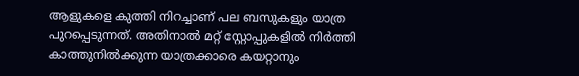ആളുകളെ കുത്തി നിറച്ചാണ് പല ബസുകളും യാത്ര പുറപ്പെടുന്നത്. അതിനാൽ മറ്റ് സ്റ്റോപ്പുകളിൽ നിർത്തി കാത്തുനിൽക്കുന്ന യാത്രക്കാരെ കയറ്റാനും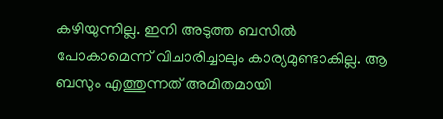കഴിയുന്നില്ല. ഇനി അടുത്ത ബസിൽ പോകാമെന്ന് വിചാരിച്ചാലും കാര്യമുണ്ടാകില്ല. ആ ബസും എത്തുന്നത് അമിതമായി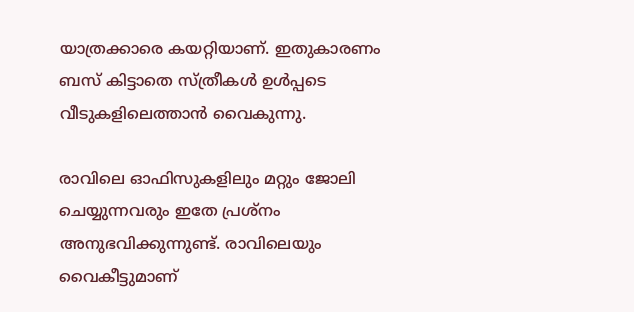യാത്രക്കാരെ കയറ്റിയാണ്. ഇതുകാരണം ബസ് കിട്ടാതെ സ്ത്രീകൾ ഉൾപ്പടെ വീടുകളിലെത്താൻ വൈകുന്നു.

രാവിലെ ഓഫിസുകളിലും മറ്റും ജോലി ചെയ്യുന്നവരും ഇതേ പ്രശ്നം അനുഭവിക്കുന്നുണ്ട്. രാവിലെയും വൈകീട്ടുമാണ്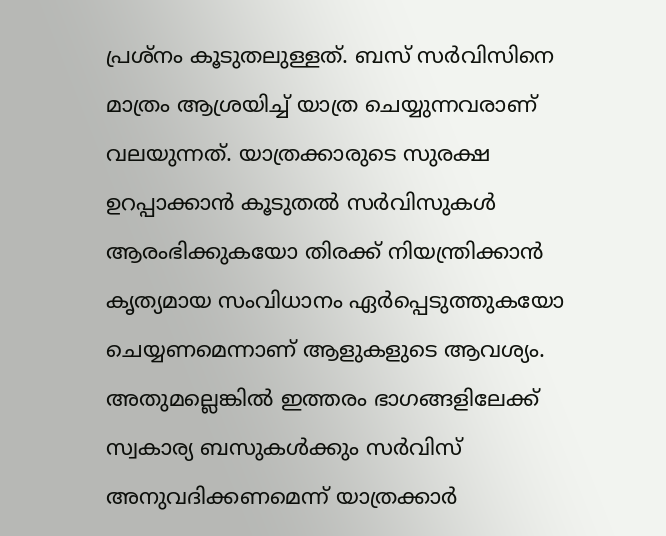പ്രശ്നം കൂടുതലുള്ളത്. ബസ് സർവിസിനെ മാത്രം ആശ്രയിച്ച് യാത്ര ചെയ്യുന്നവരാണ് വലയുന്നത്. യാത്രക്കാരുടെ സുരക്ഷ ഉറപ്പാക്കാൻ കൂടുതൽ സർവിസുകൾ ആരംഭിക്കുകയോ തിരക്ക് നിയന്ത്രിക്കാൻ കൃത്യമായ സംവിധാനം ഏർപ്പെടുത്തുകയോ ചെയ്യണമെന്നാണ് ആളുകളുടെ ആവശ്യം. അതുമല്ലെങ്കിൽ ഇത്തരം ഭാഗങ്ങളിലേക്ക് സ്വകാര്യ ബസുകൾക്കും സർവിസ് അനുവദിക്കണമെന്ന് യാത്രക്കാർ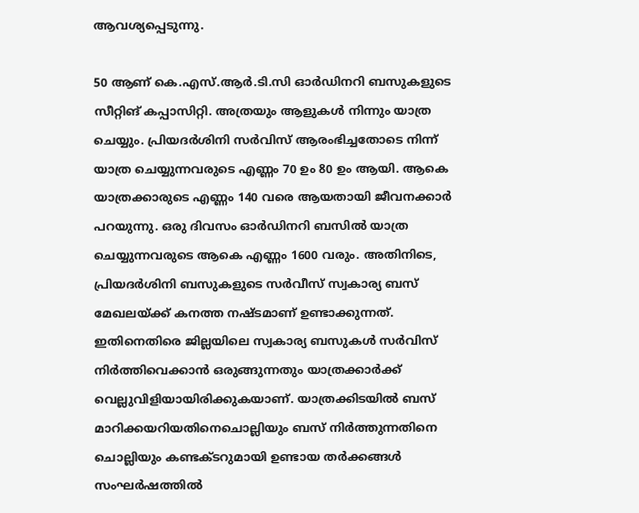ആവശ്യപ്പെടുന്നു.

50 ആണ് കെ.എസ്.ആർ.ടി.സി ഓർഡിനറി ബസുകളുടെ സീറ്റിങ് കപ്പാസിറ്റി. അത്രയും ആളുകൾ നിന്നും യാത്ര ചെയ്യും. പ്രിയദർശിനി സർവിസ് ആരംഭിച്ചതോടെ നിന്ന് യാത്ര ചെയ്യുന്നവരുടെ എണ്ണം 70 ഉം 80 ഉം ആയി. ആകെ യാത്രക്കാരുടെ എണ്ണം 140 വരെ ആയതായി ജീവനക്കാർ പറയുന്നു. ഒരു ദിവസം ഓർഡിനറി ബസിൽ യാത്ര ചെയ്യുന്നവരുടെ ആകെ എണ്ണം 1600 വരും. അതിനിടെ, പ്രിയദർശിനി ബസുകളുടെ സർവീസ് സ്വകാര്യ ബസ് മേഖലയ്ക്ക് കനത്ത നഷ്ടമാണ് ഉണ്ടാക്കുന്നത്. ഇതിനെതിരെ ജില്ലയിലെ സ്വകാര്യ ബസുകൾ സർവിസ് നിർത്തിവെക്കാൻ ഒരുങ്ങുന്നതും യാത്രക്കാർക്ക് വെല്ലുവിളിയായിരിക്കുകയാണ്. യാത്രക്കിടയിൽ ബസ് മാറിക്കയറിയതിനെചൊല്ലിയും ബസ് നിർത്തുന്നതിനെ ചൊല്ലിയും കണ്ടക്ടറുമായി ഉണ്ടായ തർക്കങ്ങൾ സംഘർഷത്തിൽ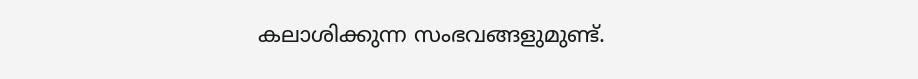കലാശിക്കുന്ന സംഭവങ്ങളുമുണ്ട്.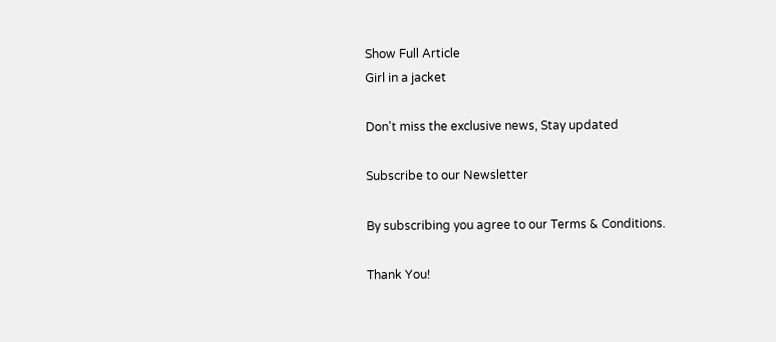Show Full Article
Girl in a jacket

Don't miss the exclusive news, Stay updated

Subscribe to our Newsletter

By subscribing you agree to our Terms & Conditions.

Thank You!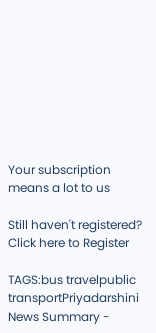Your subscription means a lot to us

Still haven't registered? Click here to Register

TAGS:bus travelpublic transportPriyadarshini
News Summary -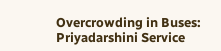Overcrowding in Buses: Priyadarshini Service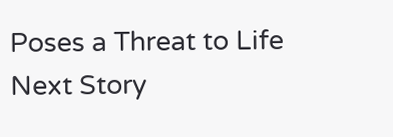Poses a Threat to Life
Next Story